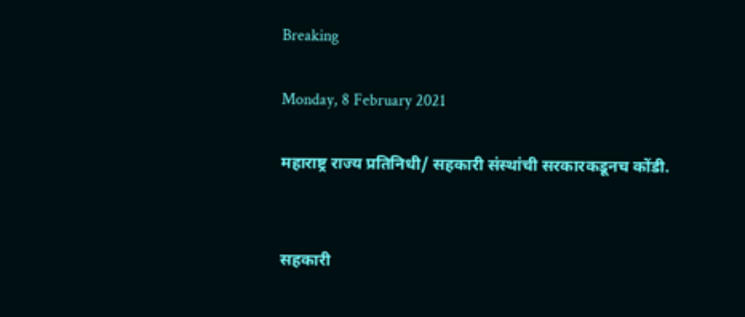Breaking

Monday, 8 February 2021

महाराष्ट्र राज्य प्रतिनिधी/ सहकारी संस्थांची सरकारकडूनच कोंडी.


सहकारी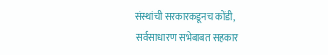संस्थांची सरकारकडूनच कोंडी,
 सर्वसाधारण सभेबाबत सहकार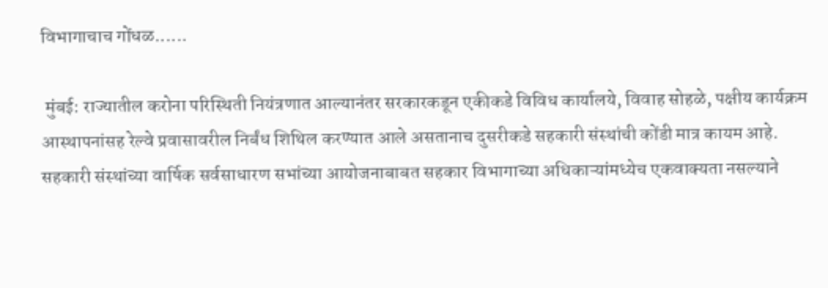विभागाचाच गोंधळ......

 मुंबई: राज्यातील करोना परिस्थिती नियंत्रणात आल्यानंतर सरकारकडून एकीकडे विविध कार्यालये, विवाह सोहळे, पक्षीय कार्यक्रम आस्थापनांसह रेल्वे प्रवासावरील निर्बंध शिथिल करण्यात आले असतानाच दुसरीकडे सहकारी संस्थांची कोंडी मात्र कायम आहे.
सहकारी संस्थांच्या वार्षिक सर्वसाधारण सभांच्या आयोजनाबाबत सहकार विभागाच्या अधिकाऱ्यांमध्येच एकवाक्यता नसल्याने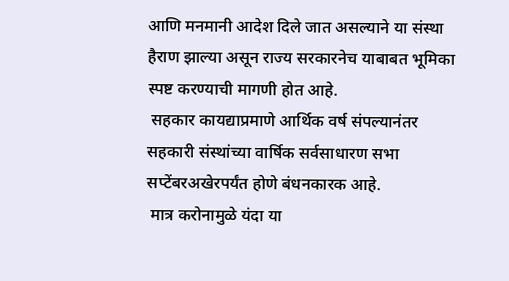आणि मनमानी आदेश दिले जात असल्याने या संस्था हैराण झाल्या असून राज्य सरकारनेच याबाबत भूमिका स्पष्ट करण्याची मागणी होत आहे.
 सहकार कायद्याप्रमाणे आर्थिक वर्ष संपल्यानंतर सहकारी संस्थांच्या वार्षिक सर्वसाधारण सभा सप्टेंबरअखेरपर्यंत होणे बंधनकारक आहे.
 मात्र करोनामुळे यंदा या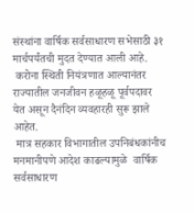संस्थांना वार्षिक सर्वसाधारण सभेसाठी ३१ मार्चपर्यंतची मुदत देण्यात आली आहे.
 करोना स्थिती नियंत्रणात आल्यानंतर राज्यातील जनजीवन हळूहळू पूर्वपदावर येत असून दैनंदिन व्यवहारही सुरू झाले आहेत.
 मात्र सहकार विभागातील उपनिबंधकांनीच मनमानीपणे आदेश काढल्यामुळे  वार्षिक सर्वसाधारण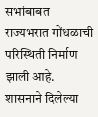सभांबाबत राज्यभरात गोंधळाची परिस्थिती निर्माण झाली आहे.
शासनाने दिलेल्या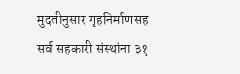मुदतीनुसार गृहनिर्माणसह सर्व सहकारी संस्थांना ३१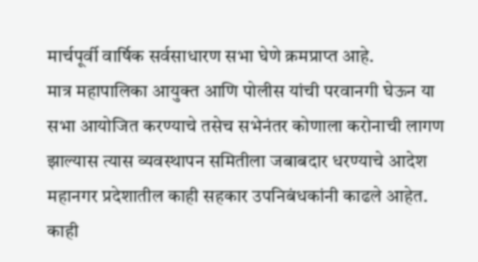मार्चपूर्वी वार्षिक सर्वसाधारण सभा घेणे क्रमप्राप्त आहे.
मात्र महापालिका आयुक्त आणि पोलीस यांची परवानगी घेऊन या सभा आयोजित करण्याचे तसेच सभेनंतर कोणाला करोनाची लागण झाल्यास त्यास व्यवस्थापन समितीला जबाबदार धरण्याचे आदेश महानगर प्रदेशातील काही सहकार उपनिबंधकांनी काढले आहेत.
काही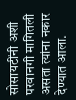सोसायटींनी अशी परवानगी मागितली असता त्यांना नकार देण्यात आला.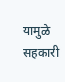यामुळे सहकारी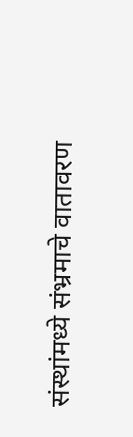संस्थांमध्ये संभ्रमाचे वातावरण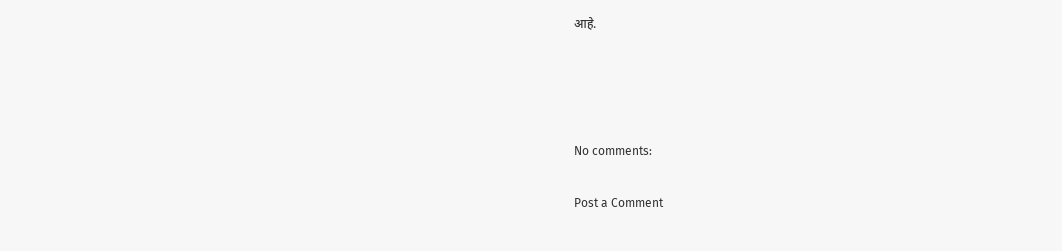आहे.




No comments:

Post a Comment